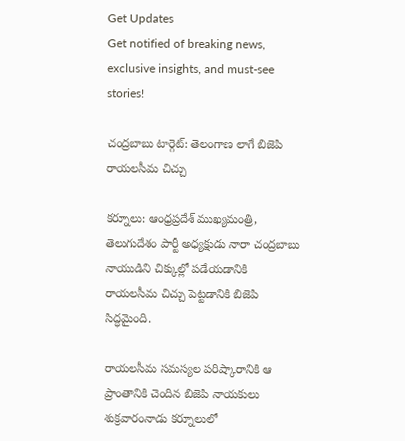Get Updates
Get notified of breaking news, exclusive insights, and must-see stories!

చంద్రబాబు టార్గెట్: తెలంగాణ లాగే బిజెపి రాయలసీమ చిచ్చు

కర్నూలు: ఆంధ్రప్రదేశ్ ముఖ్యమంత్రి, తెలుగుదేశం పార్టీ అధ్యక్షుడు నారా చంద్రబాబు నాయుడిని చిక్కుల్లో పడేయడానికి రాయలసీమ చిచ్చు పెట్టడానికి బిజెపి సిద్ధమైంది.

రాయలసీమ సమస్యల పరిష్కారానికి ఆ ప్రాంతానికి చెందిన బిజెపి నాయకులు శుక్రవారంనాడు కర్నూలులో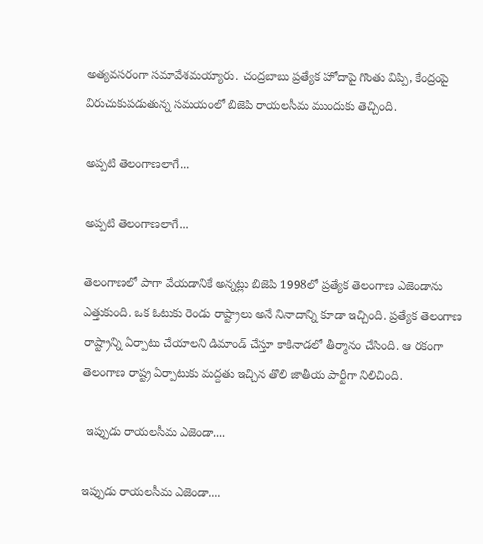అత్యవసరంగా సమావేశమయ్యారు. చంద్రబాబు ప్రత్యేక హోదాపై గొంతు విప్పి, కేంద్రంపై విరుచుకుపడుతున్న సమయంలో బిజెపి రాయలసీమ ముందుకు తెచ్చింది.

అప్పటి తెలంగాణలాగే...

అప్పటి తెలంగాణలాగే...

తెలంగాణలో పాగా వేయడానికే అన్నట్లు బిజెపి 1998లో ప్రత్యేక తెలంగాణ ఎజెండాను ఎత్తుకుంది. ఒక ఓటుకు రెండు రాష్ట్రాలు అనే నినాదాన్ని కూడా ఇచ్చింది. ప్రత్యేక తెలంగాణ రాష్ట్రాన్ని ఏర్పాటు చేయాలని డిమాండ్ చేస్తూ కాకినాడలో తీర్మానం చేసింది. ఆ రకంగా తెలంగాణ రాష్ట్ర ఏర్పాటుకు మద్దతు ఇచ్చిన తొలి జాతీయ పార్టీగా నిలిచింది.

 ఇప్పుడు రాయలసీమ ఎజెండా....

ఇప్పుడు రాయలసీమ ఎజెండా....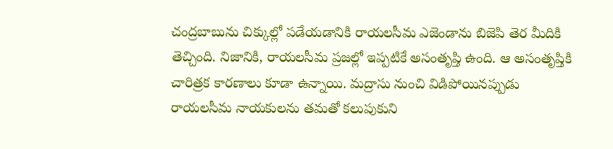చంద్రబాబును చిక్కుల్లో పడేయడానికి రాయలసీమ ఎజెండాను బిజెపి తెర మీదికి తెచ్చింది. నిజానికి, రాయలసీమ ప్రజల్లో ఇప్పటికే అసంతృప్తి ఉంది. ఆ అసంతృప్తికి చారిత్రక కారణాలు కూడా ఉన్నాయి. మద్రాసు నుంచి విడిపోయినప్పుడు రాయలసీమ నాయకులను తమతో కలుపుకుని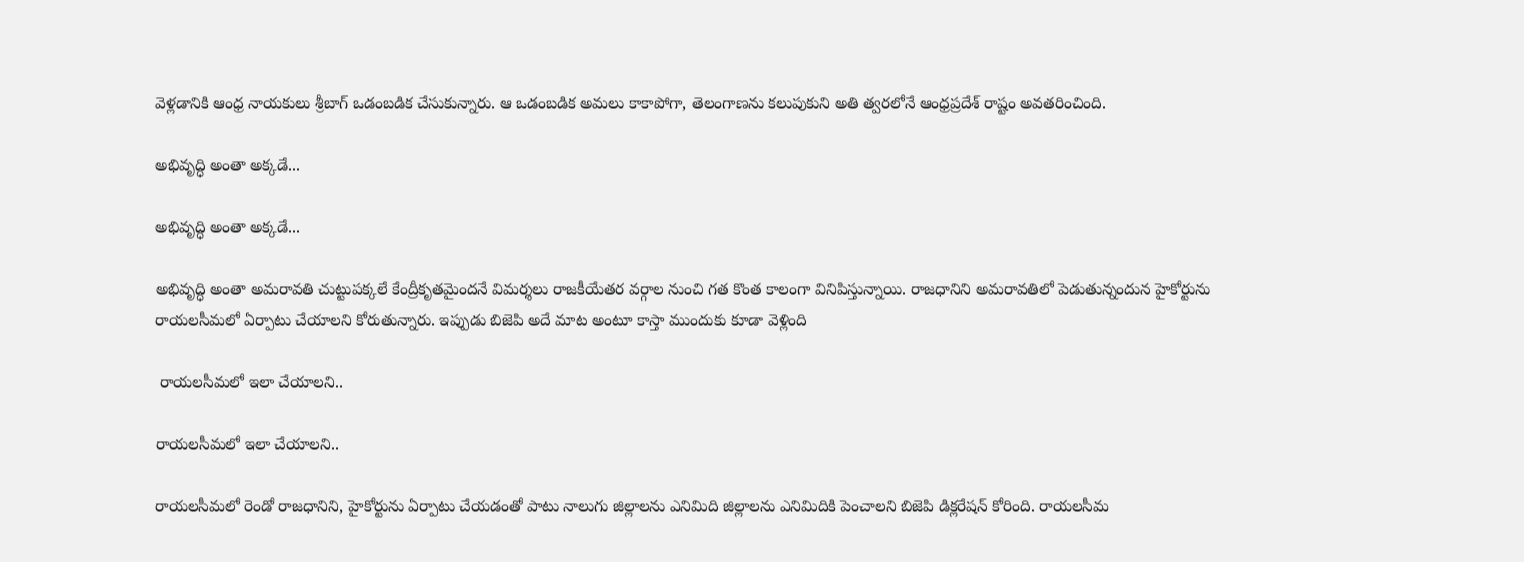వెళ్లడానికి ఆంధ్ర నాయకులు శ్రీబాగ్ ఒడంబడిక చేసుకున్నారు. ఆ ఒడంబడిక అమలు కాకాపోగా, తెలంగాణను కలుపుకుని అతి త్వరలోనే ఆంధ్రప్రదేశ్ రాష్టం అవతరించింది.

అభివృద్ధి అంతా అక్కడే...

అభివృద్ధి అంతా అక్కడే...

అభివృద్ధి అంతా అమరావతి చుట్టుపక్కలే కేంద్రీకృతమైందనే విమర్శలు రాజకీయేతర వర్గాల నుంచి గత కొంత కాలంగా వినిపిస్తున్నాయి. రాజధానిని అమరావతిలో పెడుతున్నందున హైకోర్టును రాయలసీమలో ఏర్పాటు చేయాలని కోరుతున్నారు. ఇప్పుడు బిజెపి అదే మాట అంటూ కాస్తా ముందుకు కూడా వెళ్లింది

 రాయలసీమలో ఇలా చేయాలని..

రాయలసీమలో ఇలా చేయాలని..

రాయలసీమలో రెండో రాజధానిని, హైకోర్టును ఏర్పాటు చేయడంతో పాటు నాలుగు జిల్లాలను ఎనిమిది జిల్లాలను ఎనిమిదికి పెంచాలని బిజెపి డిక్లరేషన్ కోరింది. రాయలసీమ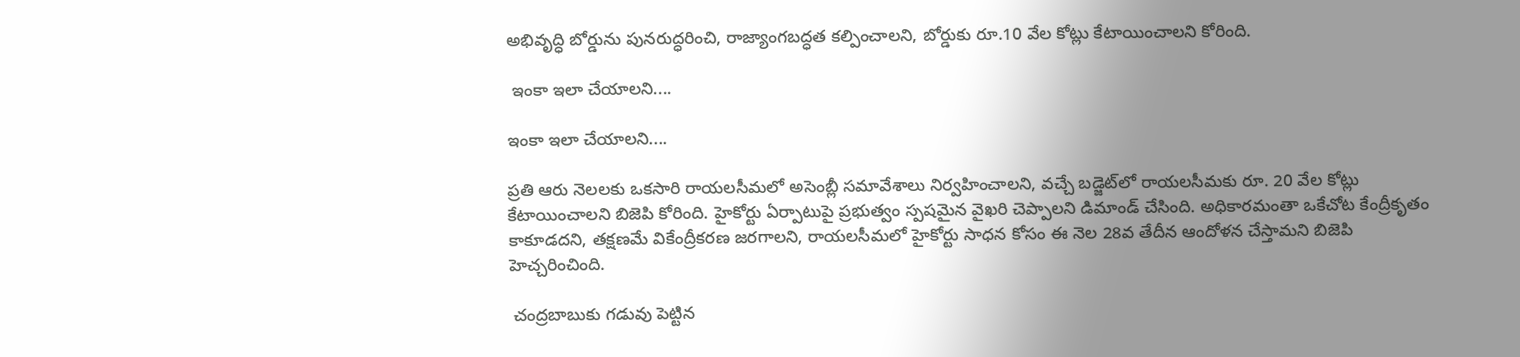అభివృద్ధి బోర్డును పునరుద్ధరించి, రాజ్యాంగబద్ధత కల్పించాలని, బోర్డుకు రూ.10 వేల కోట్లు కేటాయించాలని కోరింది.

 ఇంకా ఇలా చేయాలని....

ఇంకా ఇలా చేయాలని....

ప్రతి ఆరు నెలలకు ఒకసారి రాయలసీమలో అసెంబ్లీ సమావేశాలు నిర్వహించాలని, వచ్చే బడ్జెట్‌లో రాయలసీమకు రూ. 20 వేల కోట్లు కేటాయించాలని బిజెపి కోరింది. హైకోర్టు ఏర్పాటుపై ప్రభుత్వం స్పషమైన వైఖరి చెప్పాలని డిమాండ్ చేసింది. అధికారమంతా ఒకేచోట కేంద్రీకృతం కాకూడదని, తక్షణమే వికేంద్రీకరణ జరగాలని, రాయలసీమలో హైకోర్టు సాధన కోసం ఈ నెల 28వ తేదీన ఆందోళన చేస్తామని బిజెపి హెచ్చరించింది.

 చంద్రబాబుకు గడువు పెట్టిన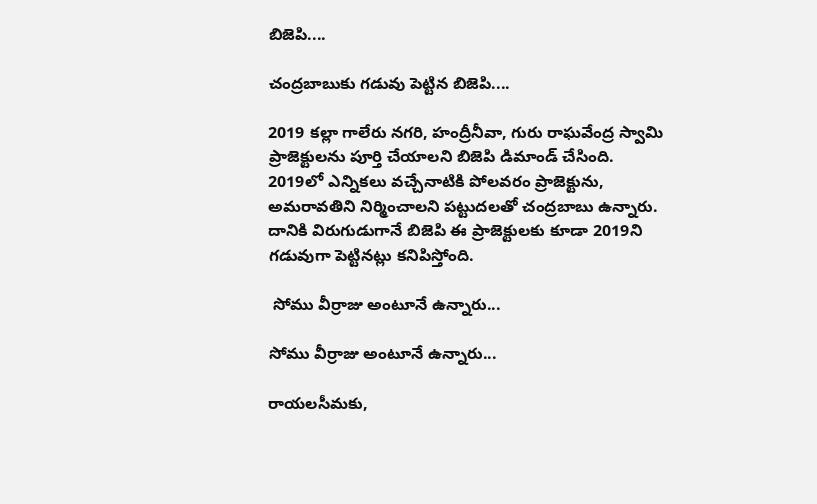బిజెపి....

చంద్రబాబుకు గడువు పెట్టిన బిజెపి....

2019 కల్లా గాలేరు నగరి, హంద్రీనీవా, గురు రాఘవేంద్ర స్వామి ప్రాజెక్టులను పూర్తి చేయాలని బిజెపి డిమాండ్ చేసింది. 2019లో ఎన్నికలు వచ్చేనాటికి పోలవరం ప్రాజెక్టును, అమరావతిని నిర్మించాలని పట్టుదలతో చంద్రబాబు ఉన్నారు. దానికి విరుగుడుగానే బిజెపి ఈ ప్రాజెక్టులకు కూడా 2019ని గడువుగా పెట్టినట్లు కనిపిస్తోంది.

 సోము వీర్రాజు అంటూనే ఉన్నారు...

సోము వీర్రాజు అంటూనే ఉన్నారు...

రాయలసీమకు,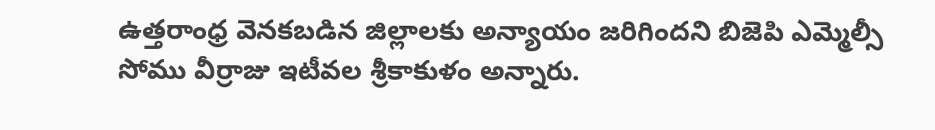ఉత్తరాంధ్ర వెనకబడిన జిల్లాలకు అన్యాయం జరిగిందని బిజెపి ఎమ్మెల్సీ సోము వీర్రాజు ఇటీవల శ్రీకాకుళం అన్నారు.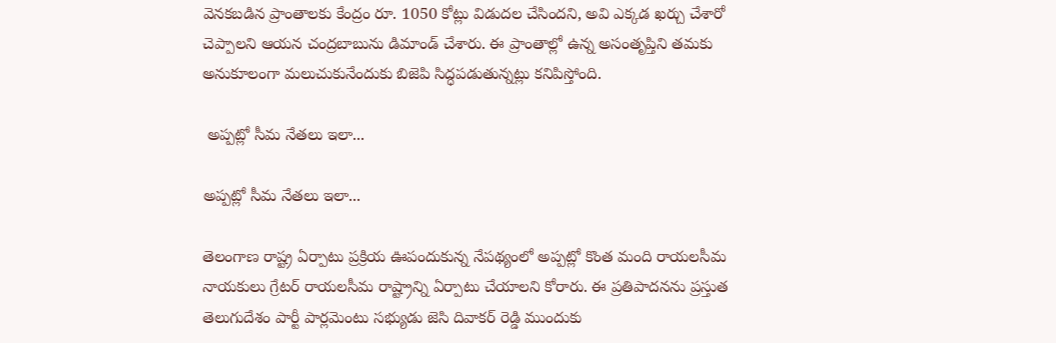వెనకబడిన ప్రాంతాలకు కేంద్రం రూ. 1050 కోట్లు విడుదల చేసిందని, అవి ఎక్కడ ఖర్చు చేశారో చెప్పాలని ఆయన చంద్రబాబును డిమాండ్ చేశారు. ఈ ప్రాంతాల్లో ఉన్న అసంతృప్తిని తమకు అనుకూలంగా మలుచుకునేందుకు బిజెపి సిద్ధపడుతున్నట్లు కనిపిస్తోంది.

 అప్పట్లో సీమ నేతలు ఇలా...

అప్పట్లో సీమ నేతలు ఇలా...

తెలంగాణ రాష్ట్ర ఏర్పాటు ప్రక్రియ ఊపందుకున్న నేపథ్యంలో అప్పట్లో కొంత మంది రాయలసీమ నాయకులు గ్రేటర్ రాయలసీమ రాష్ట్రాన్ని ఏర్పాటు చేయాలని కోరారు. ఈ ప్రతిపాదనను ప్రస్తుత తెలుగుదేశం పార్టీ పార్లమెంటు సభ్యుడు జెసి దివాకర్ రెడ్డి ముందుకు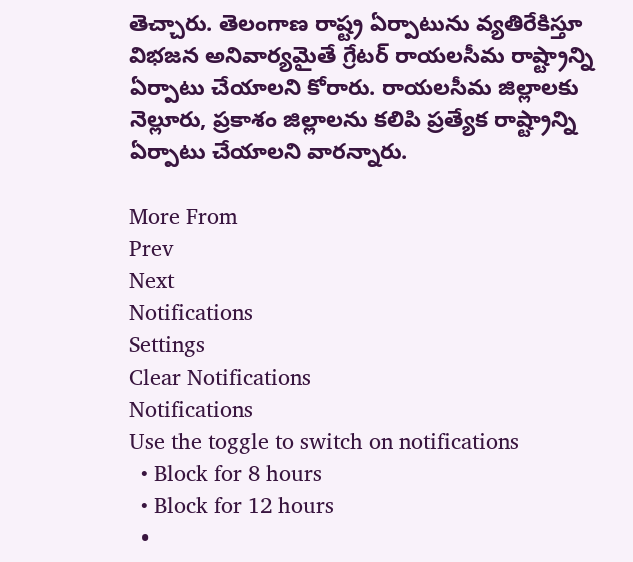తెచ్చారు. తెలంగాణ రాష్ట్ర ఏర్పాటును వ్యతిరేకిస్తూ విభజన అనివార్యమైతే గ్రేటర్ రాయలసీమ రాష్ట్రాన్ని ఏర్పాటు చేయాలని కోరారు. రాయలసీమ జిల్లాలకు నెల్లూరు, ప్రకాశం జిల్లాలను కలిపి ప్రత్యేక రాష్ట్రాన్ని ఏర్పాటు చేయాలని వారన్నారు.

More From
Prev
Next
Notifications
Settings
Clear Notifications
Notifications
Use the toggle to switch on notifications
  • Block for 8 hours
  • Block for 12 hours
  •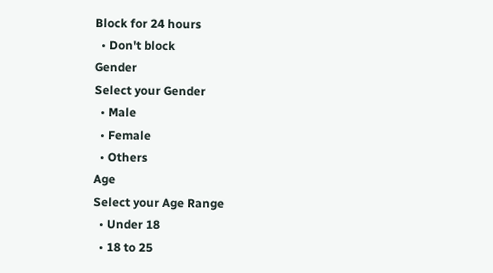Block for 24 hours
  • Don't block
Gender
Select your Gender
  • Male
  • Female
  • Others
Age
Select your Age Range
  • Under 18
  • 18 to 25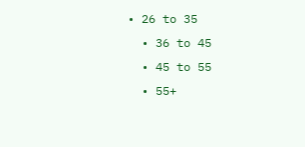• 26 to 35
  • 36 to 45
  • 45 to 55
  • 55+